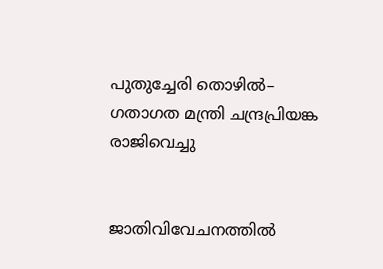പുതുച്ചേരി തൊഴില്‍– ഗതാഗത മന്ത്രി ചന്ദ്രപ്രിയങ്ക രാജിവെച്ചു


ജാതിവിവേചനത്തില്‍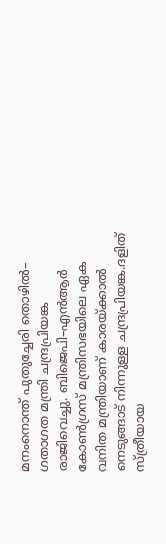മനംനൊന്ത് പുതുച്ചേരി തൊഴില്‍– ഗതാഗത മന്ത്രി ചന്ദ്രപ്രിയങ്ക രാജിവെച്ചു. ബിജെപി–എന്‍ആര്‍ കോണ്‍ഗ്രസ് മന്ത്രിസഭയിലെ ഏക വനിത മന്ത്രിയാണ് കാരയ്ക്കാല്‍ നെടുങ്ങാട് നിന്നുള്ള ചന്ദ്രപ്രിയങ്ക.ദളിത് സ്ത്രീയായ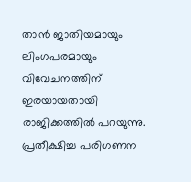താന്‍ ജാതിയമായും ലിംഗപരമായും വിവേചനത്തിന് ഇരയായതായി രാജിക്കത്തില്‍ പറയുന്നു. പ്രതീക്ഷിച്ച പരിഗണന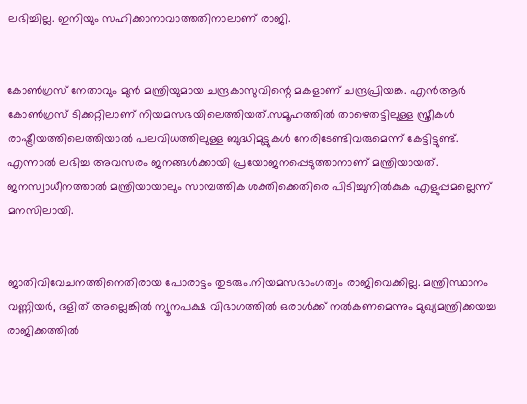ലഭിച്ചില്ല. ഇനിയും സഹിക്കാനാവാത്തതിനാലാണ് രാജി.


കോണ്‍ഗ്രസ് നേതാവും മുന്‍ മന്ത്രിയുമായ ചന്ദ്രകാസുവിന്റെ മകളാണ് ചന്ദ്രപ്രിയങ്ക. എന്‍ആര്‍ കോണ്‍ഗ്രസ് ടിക്കറ്റിലാണ് നിയമസഭയിലെത്തിയത്.സമൂഹത്തില്‍ താഴെതട്ടിലുള്ള സ്ത്രീകള്‍ രാഷ്ട്രീയത്തിലെത്തിയാല്‍ പലവിധത്തിലുള്ള ബുദ്ധിമുട്ടുകള്‍ നേരിടേണ്ടിവരുമെന്ന് കേട്ടിട്ടുണ്ട്. എന്നാല്‍ ലഭിച്ച അവസരം ജനങ്ങള്‍ക്കായി പ്രയോജനപ്പെടുത്താനാണ് മന്ത്രിയായത്. ജനസ്വാധീനത്താല്‍ മന്ത്രിയായാലും സാമ്പത്തിക ശക്തിക്കെതിരെ പിടിച്ചുനില്‍കുക എളുപ്പമല്ലെന്ന് മനസിലായി.


ജാതിവിവേചനത്തിനെതിരായ പോരാട്ടം തുടരും.നിയമസഭാംഗത്വം രാജിവെക്കില്ല. മന്ത്രിസ്ഥാനം വണ്ണിയര്‍, ദളിത് അല്ലെങ്കില്‍ ന്യൂനപക്ഷ വിഭാഗത്തില്‍ ഒരാള്‍ക്ക് നല്‍കണമെന്നും മുഖ്യമന്ത്രിക്കയച്ച രാജിക്കത്തില്‍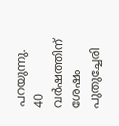പറയുന്നു. 40 വര്‍ഷത്തിന് ശേഷം പുതുച്ചേരി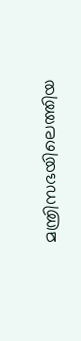മന്ത്രിസഭയിലെത്തിയ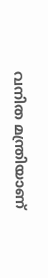വനിത മന്ത്രിയാണ്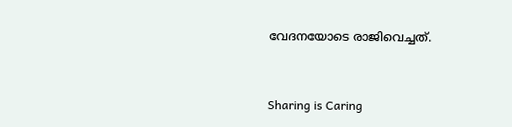വേദനയോടെ രാജിവെച്ചത്.



Sharing is Caring